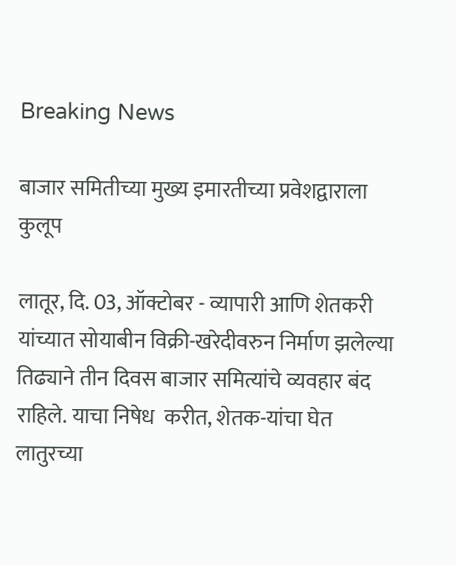Breaking News

बाजार समितीच्या मुख्य इमारतीच्या प्रवेशद्वाराला कुलूप

लातूर, दि. 03, ऑक्टोबर - व्यापारी आणि शेतकरी यांच्यात सोयाबीन विक्री-खरेदीवरुन निर्माण झलेल्या तिढ्याने तीन दिवस बाजार समित्यांचे व्यवहार बंद राहिले. याचा निषेध  करीत, शेतक-यांचा घेत लातुरच्या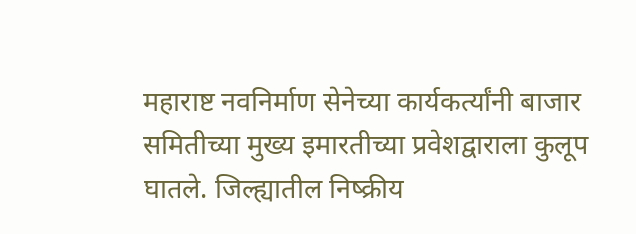महाराष्ट नवनिर्माण सेनेच्या कार्यकर्त्यांनी बाजार समितीच्या मुख्य इमारतीच्या प्रवेशद्वाराला कुलूप घातले. जिल्ह्यातील निष्क्रीय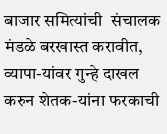बाजार समित्यांची  संचालक मंडळे बरखास्त करावीत, व्यापा-यांवर गुन्हे दाखल करुन शेतक-यांना फरकाची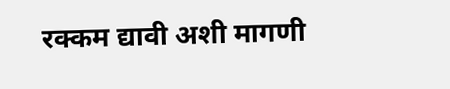रक्कम द्यावी अशी मागणी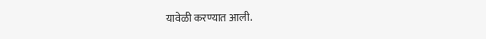यावेळी करण्यात आली.